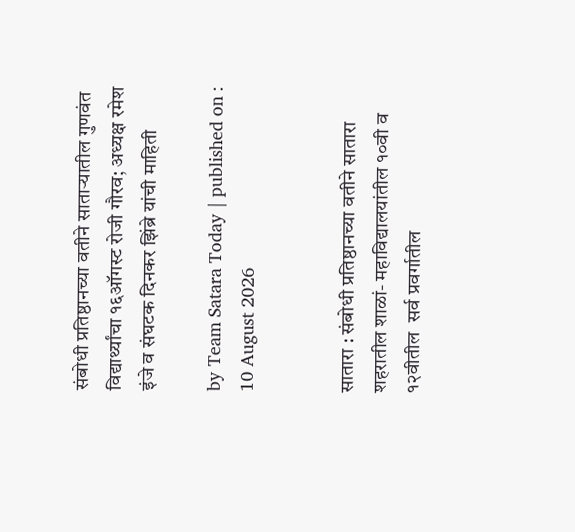संबोधी प्रतिष्ठानच्या वतीने साताऱ्यातील गुणवंत विद्यार्थ्यांचा १६ऑगस्ट रोजी गौरव; अध्यक्ष रमेश इंजे व संघटक दिनकर झिंब्रे यांची माहिती

by Team Satara Today | published on : 10 August 2026


सातारा : संबोधी प्रतिष्ठानच्या वतीने सातारा शहरातील शाळां- महाविद्यालयांतील १०वी व १२वीतील  सर्व प्रवर्गातील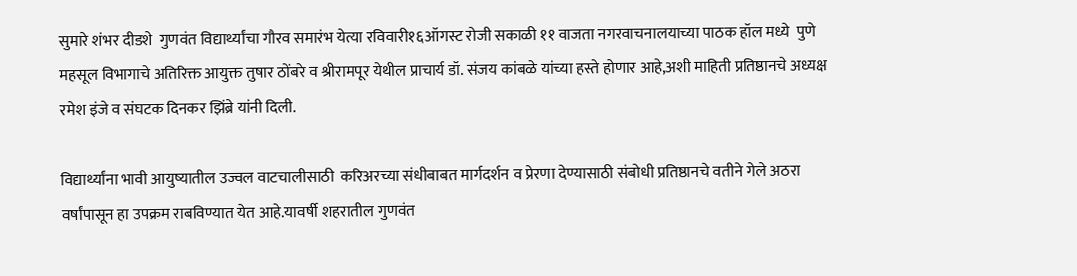सुमारे शंभर दीडशे  गुणवंत विद्यार्थ्यांचा गौरव समारंभ येत्या रविवारी१६ऑगस्ट रोजी सकाळी ११ वाजता नगरवाचनालयाच्या पाठक हॉल मध्ये  पुणे महसूल विभागाचे अतिरिक्त आयुक्त तुषार ठोंबरे व श्रीरामपूर येथील प्राचार्य डॉ. संजय कांबळे यांच्या हस्ते होणार आहे,अशी माहिती प्रतिष्ठानचे अध्यक्ष  रमेश इंजे व संघटक दिनकर झिंब्रे यांनी दिली.

विद्यार्थ्यांना भावी आयुष्यातील उज्वल वाटचालीसाठी  करिअरच्या संधीबाबत मार्गदर्शन व प्रेरणा देण्यासाठी संबोधी प्रतिष्ठानचे वतीने गेले अठरा  वर्षांपासून हा उपक्रम राबविण्यात येत आहे.यावर्षी शहरातील गुणवंत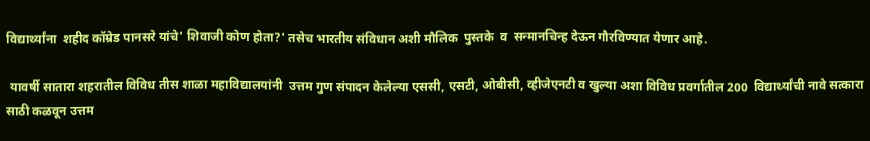विद्यार्थ्यांना  शहीद कॉम्रेड पानसरे यांचे' शिवाजी कोण होता?' तसेच भारतीय संविधान अशी मौलिक  पुस्तके  व  सन्मानचिन्ह देऊन गौरविण्यात येणार आहे.

 यावर्षी सातारा शहरातील विविध तीस शाळा महाविद्यालयांनी  उत्तम गुण संपादन केलेल्या एससी, एसटी, ओबीसी, व्हीजेएनटी व खुल्या अशा विविध प्रवर्गातील 200  विद्यार्थ्यांची नावे सत्कारा साठी कळवून उत्तम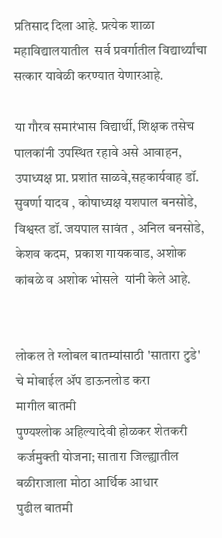प्रतिसाद दिला आहे. प्रत्येक शाळा महाविद्यालयातील  सर्व प्रवर्गातील विद्यार्थ्यांचा सत्कार यावेळी करण्यात येणारआहे.

या गौरव समारंभास विद्यार्थी, शिक्षक तसेच पालकांनी उपस्थित रहावे असे आवाहन, उपाध्यक्ष प्रा. प्रशांत साळवे,सहकार्यवाह डॉ. सुवर्णा यादव , कोषाध्यक्ष यशपाल बनसोडे,  विश्वस्त डॉ. जयपाल सावंत , अनिल बनसोडे, केशव कदम,  प्रकाश गायकवाड, अशोक कांबळे व अशोक भोसले  यांनी केले आहे.


लोकल ते ग्लोबल बातम्यांसाठी 'सातारा टुडे' चे मोबाईल ॲप डाऊनलोड करा
मागील बातमी
पुण्यश्लोक अहिल्यादेवी होळकर शेतकरी कर्जमुक्ती योजना; सातारा जिल्ह्यातील बळीराजाला मोठा आर्थिक आधार
पुढील बातमी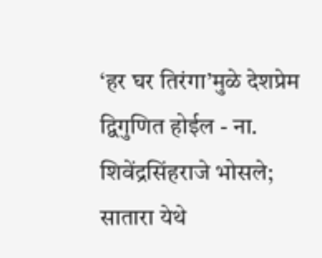‘हर घर तिरंगा’मुळे देशप्रेम द्विगुणित होईल - ना. शिवेंद्रसिंहराजे भोसले; सातारा येथे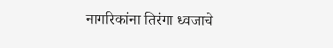नागरिकांना तिरंगा ध्वजाचे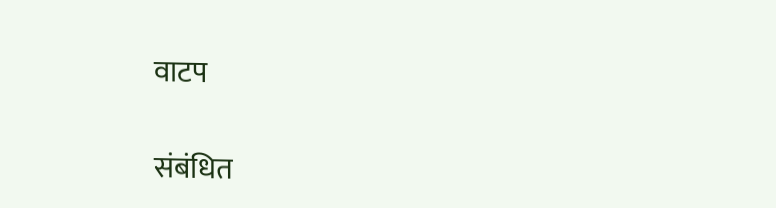वाटप

संबंधित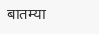बातम्या